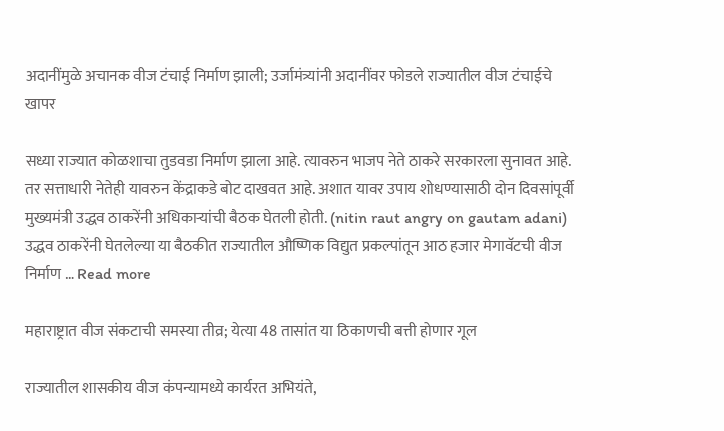अदानींमुळे अचानक वीज टंचाई निर्माण झाली; उर्जामंत्र्यांनी अदानींवर फोडले राज्यातील वीज टंचाईचे खापर

सध्या राज्यात कोळशाचा तुडवडा निर्माण झाला आहे. त्यावरुन भाजप नेते ठाकरे सरकारला सुनावत आहे. तर सत्ताधारी नेतेही यावरुन केंद्राकडे बोट दाखवत आहे. अशात यावर उपाय शोधण्यासाठी दोन दिवसांपूर्वी मुख्यमंत्री उद्धव ठाकरेंनी अधिकाऱ्यांची बैठक घेतली होती. (nitin raut angry on gautam adani) उद्धव ठाकरेंनी घेतलेल्या या बैठकीत राज्यातील औष्णिक विद्युत प्रकल्पांतून आठ हजार मेगावॅटची वीज निर्माण … Read more

महाराष्ट्रात वीज संकटाची समस्या तीव्र; येत्या 48 तासांत या ठिकाणची बत्ती होणार गूल

राज्यातील शासकीय वीज कंपन्यामध्ये कार्यरत अभियंते,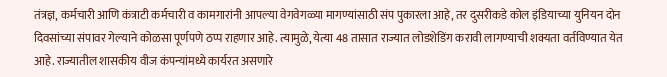तंत्रज्ञ, कर्मचारी आणि कंत्राटी कर्मचारी व कामगारांनी आपल्या वेगवेगळ्या मागण्यांसाठी संप पुकारला आहे, तर दुसरीकडे कोल इंडियाच्या युनियन दोन दिवसांच्या संपावर गेल्याने कोळसा पूर्णपणे ठप्प राहणार आहे. त्यामुळे, येत्या 48 तासात राज्यात लोडशेडिंग करावी लागण्याची शक्यता वर्तविण्यात येत आहे. राज्यातील शासकीय वीज कंपन्यांमध्ये कार्यरत असणारे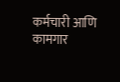कर्मचारी आणि कामगार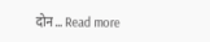दोन … Read more